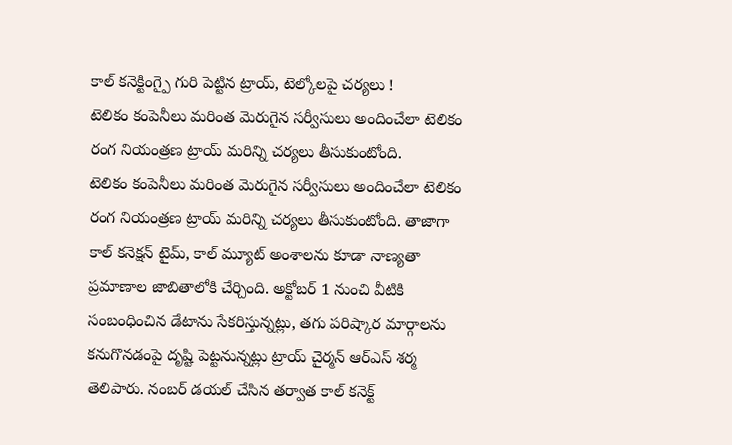కాల్ కనెక్టింగ్పై గురి పెట్టిన ట్రాయ్, టెల్కోలపై చర్యలు !
టెలికం కంపెనీలు మరింత మెరుగైన సర్వీసులు అందించేలా టెలికం రంగ నియంత్రణ ట్రాయ్ మరిన్ని చర్యలు తీసుకుంటోంది.
టెలికం కంపెనీలు మరింత మెరుగైన సర్వీసులు అందించేలా టెలికం రంగ నియంత్రణ ట్రాయ్ మరిన్ని చర్యలు తీసుకుంటోంది. తాజాగా కాల్ కనెక్షన్ టైమ్, కాల్ మ్యూట్ అంశాలను కూడా నాణ్యతా ప్రమాణాల జాబితాలోకి చేర్చింది. అక్టోబర్ 1 నుంచి వీటికి సంబంధించిన డేటాను సేకరిస్తున్నట్లు, తగు పరిష్కార మార్గాలను కనుగొనడంపై దృష్టి పెట్టనున్నట్లు ట్రాయ్ చైర్మన్ ఆర్ఎస్ శర్మ తెలిపారు. నంబర్ డయల్ చేసిన తర్వాత కాల్ కనెక్ట్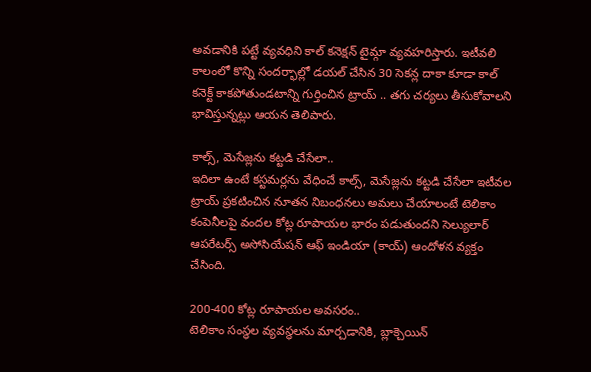అవడానికి పట్టే వ్యవధిని కాల్ కనెక్షన్ టైమ్గా వ్యవహరిస్తారు. ఇటీవలి కాలంలో కొన్ని సందర్భాల్లో డయల్ చేసిన 30 సెకన్ల దాకా కూడా కాల్ కనెక్ట్ కాకపోతుండటాన్ని గుర్తించిన ట్రాయ్ .. తగు చర్యలు తీసుకోవాలని భావిస్తున్నట్లు ఆయన తెలిపారు.

కాల్స్, మెసేజ్లను కట్టడి చేసేలా..
ఇదిలా ఉంటే కస్టమర్లను వేధించే కాల్స్, మెసేజ్లను కట్టడి చేసేలా ఇటీవల ట్రాయ్ ప్రకటించిన నూతన నిబంధనలు అమలు చేయాలంటే టెలికాం కంపెనీలపై వందల కోట్ల రూపాయల భారం పడుతుందని సెల్యులార్ ఆపరేటర్స్ అసోసియేషన్ ఆఫ్ ఇండియా (కాయ్) ఆందోళన వ్యక్తం చేసింది.

200-400 కోట్ల రూపాయల అవసరం..
టెలికాం సంస్థల వ్యవస్థలను మార్చడానికి, బ్లాక్చెయిన్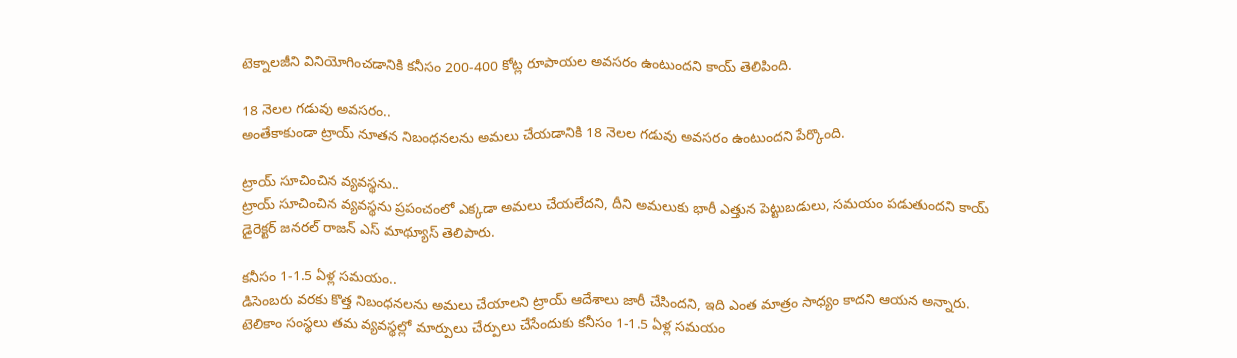టెక్నాలజీని వినియోగించడానికి కనీసం 200-400 కోట్ల రూపాయల అవసరం ఉంటుందని కాయ్ తెలిపింది.

18 నెలల గడువు అవసరం..
అంతేకాకుండా ట్రాయ్ నూతన నిబంధనలను అమలు చేయడానికి 18 నెలల గడువు అవసరం ఉంటుందని పేర్కొంది.

ట్రాయ్ సూచించిన వ్యవస్థను..
ట్రాయ్ సూచించిన వ్యవస్థను ప్రపంచంలో ఎక్కడా అమలు చేయలేదని, దీని అమలుకు భారీ ఎత్తున పెట్టుబడులు, సమయం పడుతుందని కాయ్ డైరెక్టర్ జనరల్ రాజన్ ఎస్ మాథ్యూస్ తెలిపారు.

కనీసం 1-1.5 ఏళ్ల సమయం..
డిసెంబరు వరకు కొత్త నిబంధనలను అమలు చేయాలని ట్రాయ్ ఆదేశాలు జారీ చేసిందని, ఇది ఎంత మాత్రం సాధ్యం కాదని ఆయన అన్నారు. టెలికాం సంస్థలు తమ వ్యవస్థల్లో మార్పులు చేర్పులు చేసేందుకు కనీసం 1-1.5 ఏళ్ల సమయం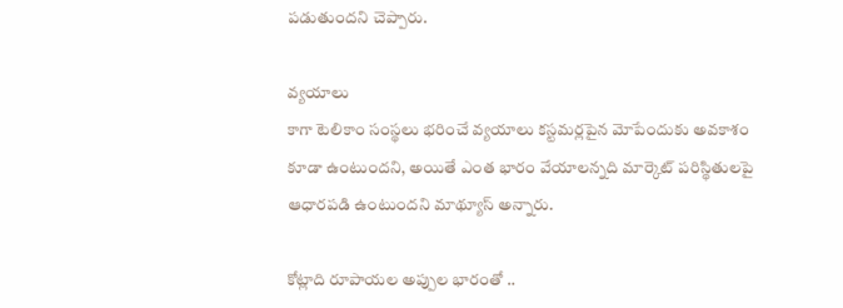పడుతుందని చెప్పారు.

వ్యయాలు
కాగా టెలికాం సంస్థలు భరించే వ్యయాలు కస్టమర్లపైన మోపేందుకు అవకాశం కూడా ఉంటుందని, అయితే ఎంత భారం వేయాలన్నది మార్కెట్ పరిస్థితులపై ఆధారపడి ఉంటుందని మాథ్యూస్ అన్నారు.

కోట్లాది రూపాయల అప్పుల భారంతో ..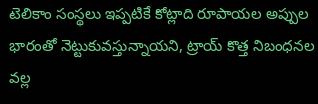టెలికాం సంస్థలు ఇప్పటికే కోట్లాది రూపాయల అప్పుల భారంతో నెట్టుకువస్తున్నాయని, ట్రాయ్ కొత్త నిబంధనల వల్ల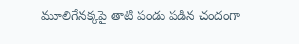మూలిగేనక్కపై తాటి పండు పడిన చందంగా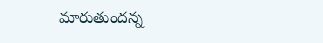మారుతుందన్న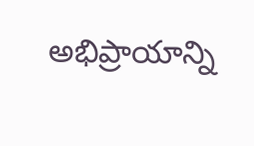అభిప్రాయాన్ని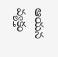ఆయన వ్యక్తం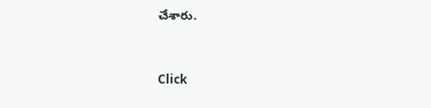చేశారు.


Click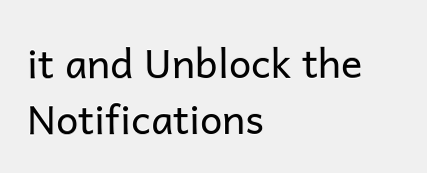it and Unblock the Notifications